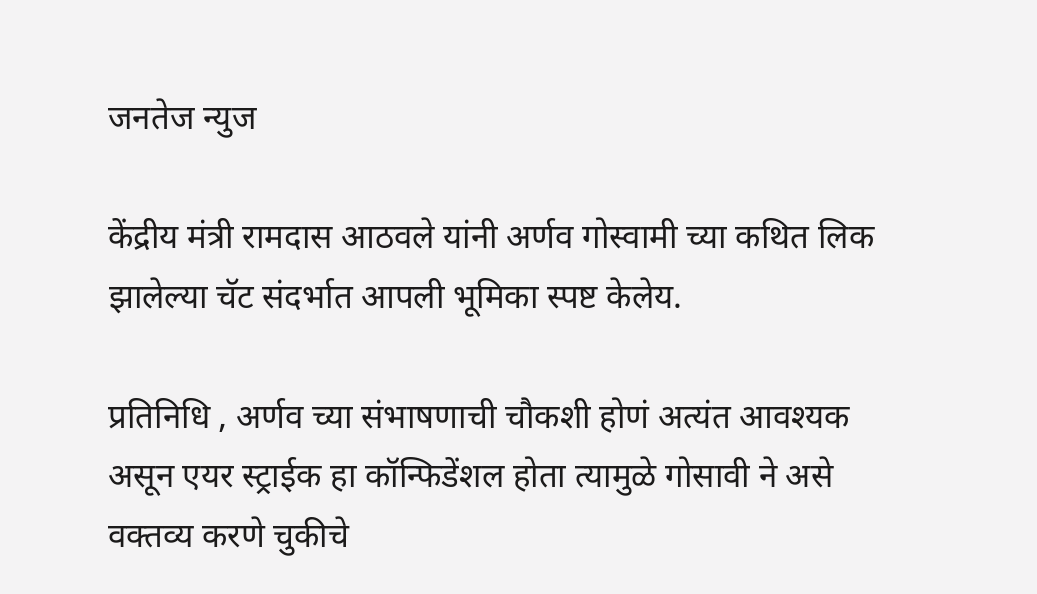जनतेज न्युज

केंद्रीय मंत्री रामदास आठवले यांनी अर्णव गोस्वामी च्या कथित लिक झालेल्या चॅट संदर्भात आपली भूमिका स्पष्ट केलेय.

प्रतिनिधि , अर्णव च्या संभाषणाची चौकशी होणं अत्यंत आवश्यक असून एयर स्ट्राईक हा कॉन्फिडेंशल होता त्यामुळे गोसावी ने असे वक्तव्य करणे चुकीचे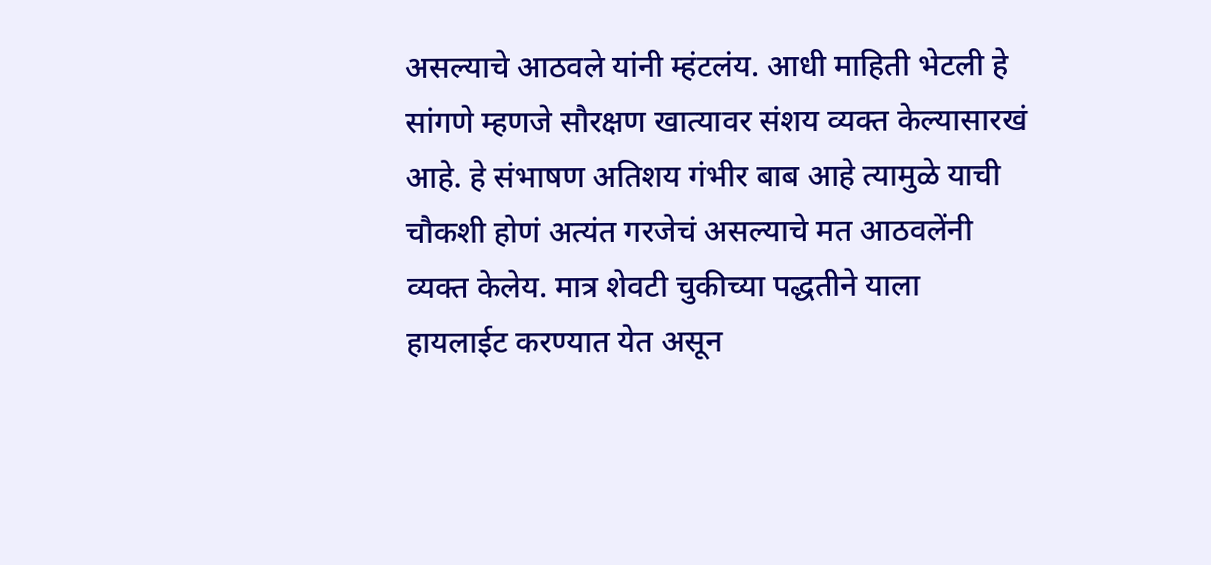असल्याचे आठवले यांनी म्हंटलंय. आधी माहिती भेटली हे सांगणे म्हणजे सौरक्षण खात्यावर संशय व्यक्त केल्यासारखं आहे. हे संभाषण अतिशय गंभीर बाब आहे त्यामुळे याची चौकशी होणं अत्यंत गरजेचं असल्याचे मत आठवलेंनी व्यक्त केलेय. मात्र शेवटी चुकीच्या पद्धतीने याला हायलाईट करण्यात येत असून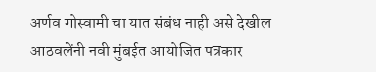अर्णव गोस्वामी चा यात संबंध नाही असे देखील आठवलेंनी नवी मुंबईत आयोजित पत्रकार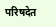परिषदेत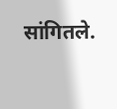सांगितले.